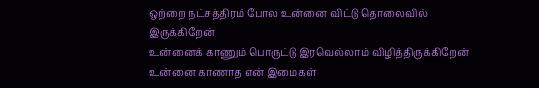ஒற்றை நட்சத்திரம் போல உன்னை விட்டு தொலைவில் இருக்கிறேன்
உன்னைக் காணும் பொருட்டு இரவெல்லாம் விழித்திருக்கிறேன்
உன்னை காணாத என் இமைகள்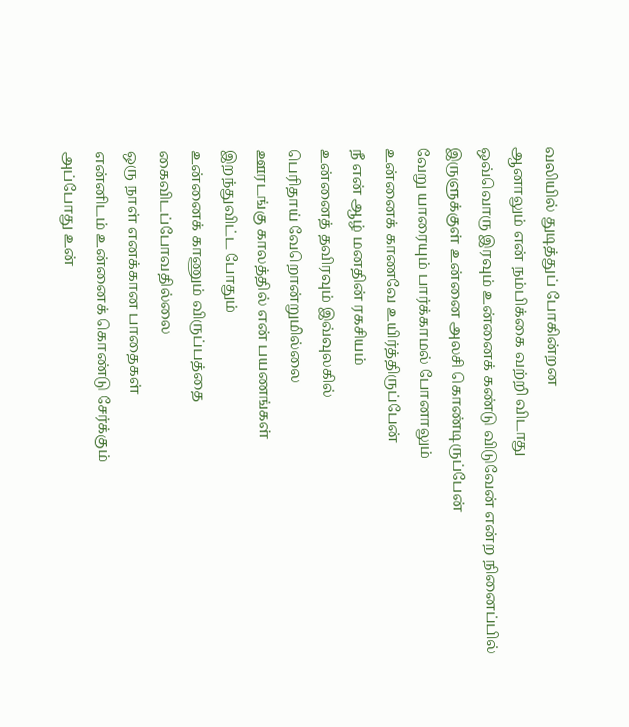வலியில் துடித்துப் போகின்றன
ஆனாலும் என் நம்பிக்கை வற்றி விடாது
ஒவ்வொரு இரவும் உன்னைக் கண்டு விடுவேன் என்ற நினைப்பில்
இருளுக்குள் உன்னை அலசி கொண்டிருப்பேன்
வேறு யாரையும் பார்க்காமல் போனாலும்
உன்னைக் காணவே உயிர்த்திருப்பேன்
நீ என் ஆழ் மனதின் ரகசியம்
உன்னைத் தவிரவும் இவ்வுலகில்
பெரிதாய் வேறொன்றுமில்லை
ஊரடங்கு காலத்தில் என் பயணங்கள்
இறந்துவிட்ட போதும்
உன்னைக் காணும் விருப்பத்தை
கைவிடப்போவதில்லை
ஒரு நாள் எனக்கான பாதைகள்
என்னிடம் உன்னைக் கொண்டு சேர்க்கும்
அப்போது உன்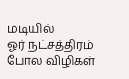மடியில்
ஓர் நட்சத்திரம் போல விழிகள்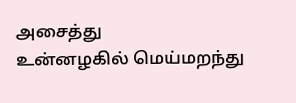அசைத்து
உன்னழகில் மெய்மறந்து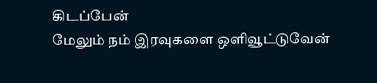கிடப்பேன்
மேலும் நம் இரவுகளை ஒளிவூட்டுவேன்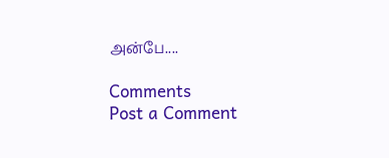அன்பே....

Comments
Post a Comment